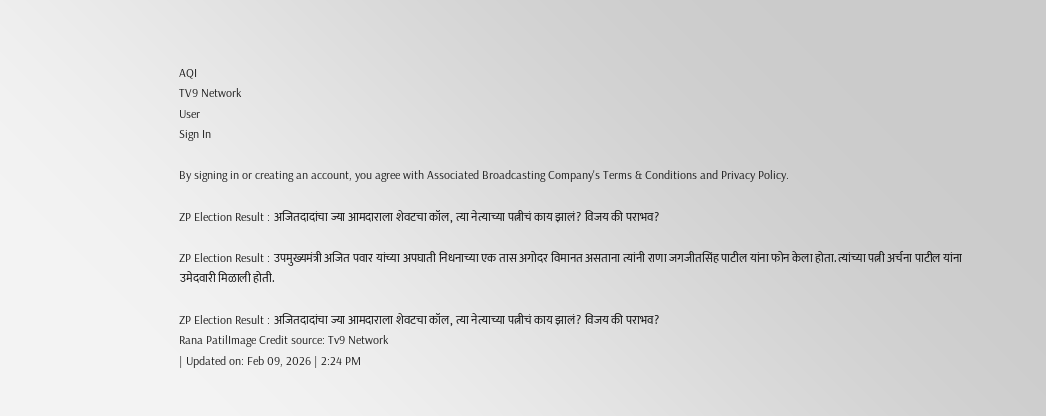AQI
TV9 Network
User
Sign In

By signing in or creating an account, you agree with Associated Broadcasting Company's Terms & Conditions and Privacy Policy.

ZP Election Result : अजितदादांचा ज्या आमदाराला शेवटचा कॉल, त्या नेत्याच्या पत्नीचं काय झालं? विजय की पराभव?

ZP Election Result : उपमुख्यमंत्री अजित पवार यांच्या अपघाती निधनाच्या एक तास अगोदर विमानत असताना त्यांनी राणा जगजीतसिंह पाटील यांना फोन केला होता. त्यांच्या पत्नी अर्चना पाटील यांना उमेदवारी मिळाली होती.

ZP Election Result : अजितदादांचा ज्या आमदाराला शेवटचा कॉल, त्या नेत्याच्या पत्नीचं काय झालं? विजय की पराभव?
Rana PatilImage Credit source: Tv9 Network
| Updated on: Feb 09, 2026 | 2:24 PM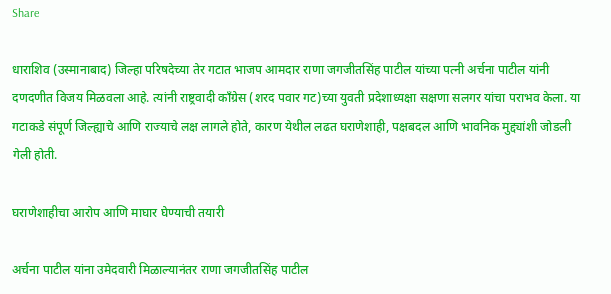Share

धाराशिव (उस्मानाबाद) जिल्हा परिषदेच्या तेर गटात भाजप आमदार राणा जगजीतसिंह पाटील यांच्या पत्नी अर्चना पाटील यांनी दणदणीत विजय मिळवला आहे. त्यांनी राष्ट्रवादी काँग्रेस (शरद पवार गट)च्या युवती प्रदेशाध्यक्षा सक्षणा सलगर यांचा पराभव केला. या गटाकडे संपूर्ण जिल्ह्याचे आणि राज्याचे लक्ष लागले होते, कारण येथील लढत घराणेशाही, पक्षबदल आणि भावनिक मुद्द्यांशी जोडली गेली होती.

घराणेशाहीचा आरोप आणि माघार घेण्याची तयारी

अर्चना पाटील यांना उमेदवारी मिळाल्यानंतर राणा जगजीतसिंह पाटील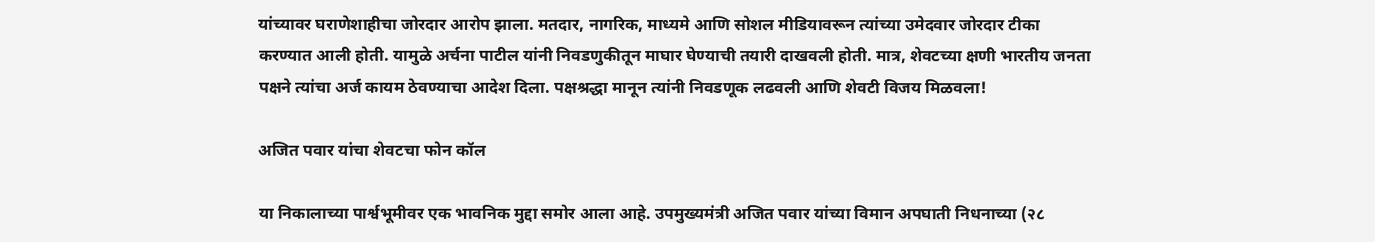यांच्यावर घराणेशाहीचा जोरदार आरोप झाला. मतदार, नागरिक, माध्यमे आणि सोशल मीडियावरून त्यांच्या उमेदवार जोरदार टीका करण्यात आली होती. यामुळे अर्चना पाटील यांनी निवडणुकीतून माघार घेण्याची तयारी दाखवली होती. मात्र, शेवटच्या क्षणी भारतीय जनता पक्षने त्यांचा अर्ज कायम ठेवण्याचा आदेश दिला. पक्षश्रद्धा मानून त्यांनी निवडणूक लढवली आणि शेवटी विजय मिळवला!

अजित पवार यांचा शेवटचा फोन कॉल

या निकालाच्या पार्श्वभूमीवर एक भावनिक मुद्दा समोर आला आहे. उपमुख्यमंत्री अजित पवार यांच्या विमान अपघाती निधनाच्या (२८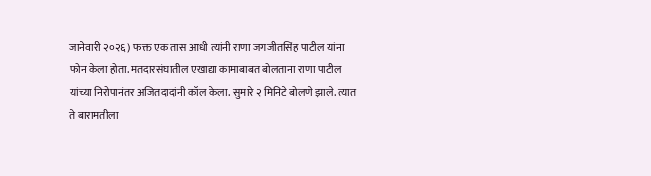जानेवारी २०२६) फक्त एक तास आधी त्यांनी राणा जगजीतसिंह पाटील यांना फोन केला होता. मतदारसंघातील एखाद्या कामाबाबत बोलताना राणा पाटील यांच्या निरोपानंतर अजितदादांनी कॉल केला. सुमारे २ मिनिटे बोलणे झाले. त्यात ते बारामतीला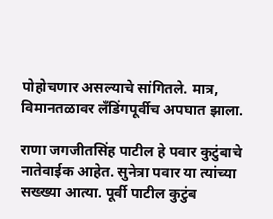पोहोचणार असल्याचे सांगितले. मात्र, विमानतळावर लँडिंगपूर्वीच अपघात झाला.

राणा जगजीतसिंह पाटील हे पवार कुटुंबाचे नातेवाईक आहेत. सुनेत्रा पवार या त्यांच्या सख्ख्या आत्या. पूर्वी पाटील कुटुंब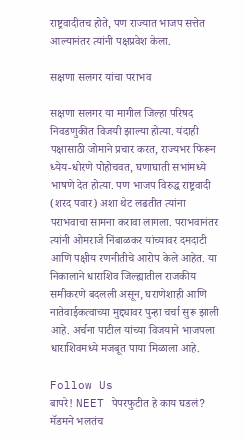राष्ट्रवादीतच होते, पण राज्यात भाजप सत्तेत आल्यानंतर त्यांनी पक्षप्रवेश केला.

सक्षणा सलगर यांचा पराभव

सक्षणा सलगर या मागील जिल्हा परिषद निवडणुकीत विजयी झाल्या होत्या. यंदाही पक्षासाठी जोमाने प्रचार करत, राज्यभर फिरून ध्येय-धोरणे पोहोचवत, घणाघाती सभांमध्ये भाषणे देत होत्या. पण भाजप विरुद्ध राष्ट्रवादी (शरद पवार) अशा थेट लढतीत त्यांना पराभवाचा सामना करावा लागला. पराभवानंतर त्यांनी ओमराजे निंबाळकर यांच्यावर दमदाटी आणि पक्षीय रणनीतीचे आरोप केले आहेत. या निकालाने धाराशिव जिल्ह्यातील राजकीय समीकरणे बदलली असून, घराणेशाही आणि नातेवाईकत्वाच्या मुद्द्यावर पुन्हा चर्चा सुरू झाली आहे. अर्चना पाटील यांच्या विजयाने भाजपला धाराशिवमध्ये मजबूत पाया मिळाला आहे.

Follow Us
बापरे! NEET पेपरफुटीत हे काय घडलं? मॅडमने भलतंच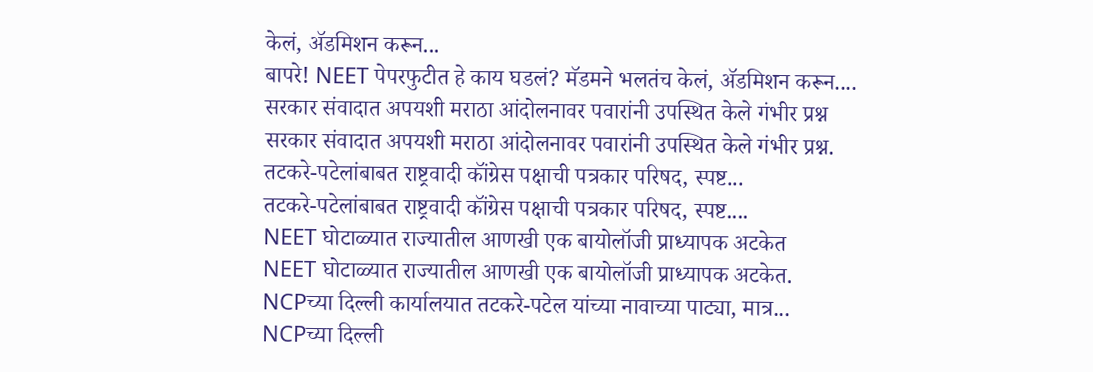केलं, ॲडमिशन करून...
बापरे! NEET पेपरफुटीत हे काय घडलं? मॅडमने भलतंच केलं, ॲडमिशन करून....
सरकार संवादात अपयशी मराठा आंदोलनावर पवारांनी उपस्थित केले गंभीर प्रश्न
सरकार संवादात अपयशी मराठा आंदोलनावर पवारांनी उपस्थित केले गंभीर प्रश्न.
तटकरे-पटेलांबाबत राष्ट्रवादी कॉंग्रेस पक्षाची पत्रकार परिषद, स्पष्ट...
तटकरे-पटेलांबाबत राष्ट्रवादी कॉंग्रेस पक्षाची पत्रकार परिषद, स्पष्ट....
NEET घोटाळ्यात राज्यातील आणखी एक बायोलॉजी प्राध्यापक अटकेत
NEET घोटाळ्यात राज्यातील आणखी एक बायोलॉजी प्राध्यापक अटकेत.
NCPच्या दिल्ली कार्यालयात तटकरे-पटेल यांच्या नावाच्या पाट्या, मात्र...
NCPच्या दिल्ली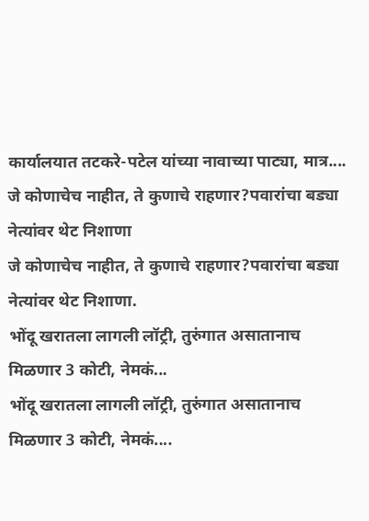कार्यालयात तटकरे-पटेल यांच्या नावाच्या पाट्या, मात्र....
जे कोणाचेच नाहीत, ते कुणाचे राहणार?पवारांचा बड्या नेत्यांवर थेट निशाणा
जे कोणाचेच नाहीत, ते कुणाचे राहणार?पवारांचा बड्या नेत्यांवर थेट निशाणा.
भोंदू खरातला लागली लॉट्री, तुरुंगात असातानाच मिळणार 3 कोटी, नेमकं...
भोंदू खरातला लागली लॉट्री, तुरुंगात असातानाच मिळणार 3 कोटी, नेमकं....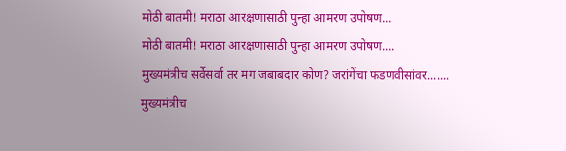मोठी बातमी! मराठा आरक्षणासाठी पुन्हा आमरण उपोषण...
मोठी बातमी! मराठा आरक्षणासाठी पुन्हा आमरण उपोषण....
मुख्यमंत्रीच सर्वेसर्वा तर मग जबाबदार कोण? जरांगेंचा फडणवीसांवर.......
मुख्यमंत्रीच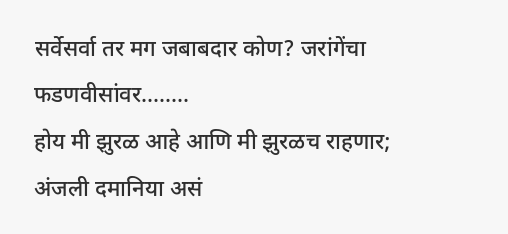सर्वेसर्वा तर मग जबाबदार कोण? जरांगेंचा फडणवीसांवर........
होय मी झुरळ आहे आणि मी झुरळच राहणार; अंजली दमानिया असं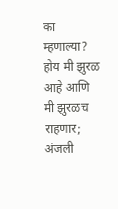का म्हणाल्या?
होय मी झुरळ आहे आणि मी झुरळच राहणार; अंजली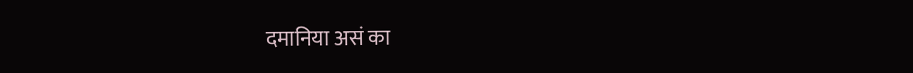दमानिया असं का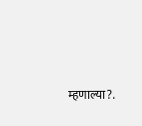म्हणाल्या?.